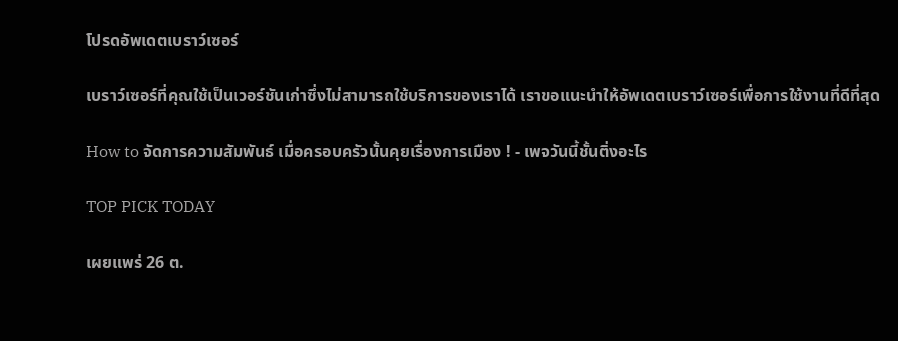โปรดอัพเดตเบราว์เซอร์

เบราว์เซอร์ที่คุณใช้เป็นเวอร์ชันเก่าซึ่งไม่สามารถใช้บริการของเราได้ เราขอแนะนำให้อัพเดตเบราว์เซอร์เพื่อการใช้งานที่ดีที่สุด

How to จัดการความสัมพันธ์ เมื่อครอบครัวนั้นคุยเรื่องการเมือง ! - เพจวันนี้ชั้นติ่งอะไร

TOP PICK TODAY

เผยแพร่ 26 ต.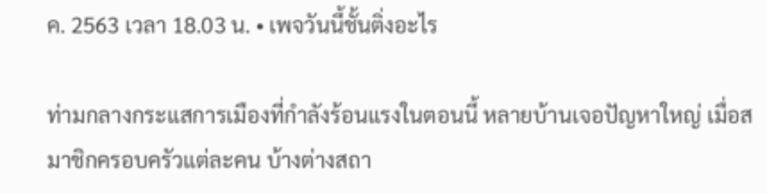ค. 2563 เวลา 18.03 น. • เพจวันนี้ชั้นติ่งอะไร

ท่ามกลางกระแสการเมืองที่กำลังร้อนแรงในตอนนี้ หลายบ้านเจอปัญหาใหญ่ เมื่อสมาชิกครอบครัวแต่ละคน บ้างต่างสถา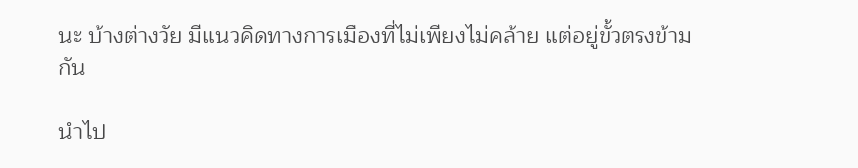นะ บ้างต่างวัย มีแนวคิดทางการเมืองที่ไม่เพียงไม่คล้าย แต่อยู่ขั้วตรงข้ามกัน

นำไป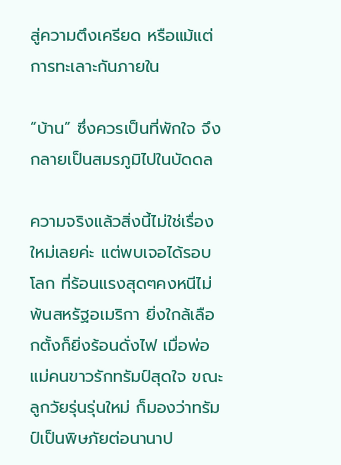สู่ความตึงเครียด หรือแม้แต่การทะเลาะกันภายใน

“บ้าน” ซึ่งควรเป็นที่พักใจ จึงกลายเป็นสมรภูมิไปในบัดดล

ความจริงแล้วสิ่งนี้ไม่ใช่เรื่องใหม่เลยค่ะ แต่พบเจอได้รอบโลก ที่ร้อนแรงสุดๆคงหนีไม่พ้นสหรัฐอเมริกา ยิ่งใกล้เลือกตั้งก็ยิ่งร้อนดั่งไฟ เมื่อพ่อแม่คนขาวรักทรัมป์สุดใจ ขณะลูกวัยรุ่นรุ่นใหม่ ก็มองว่าทรัมป์เป็นพิษภัยต่อนานาป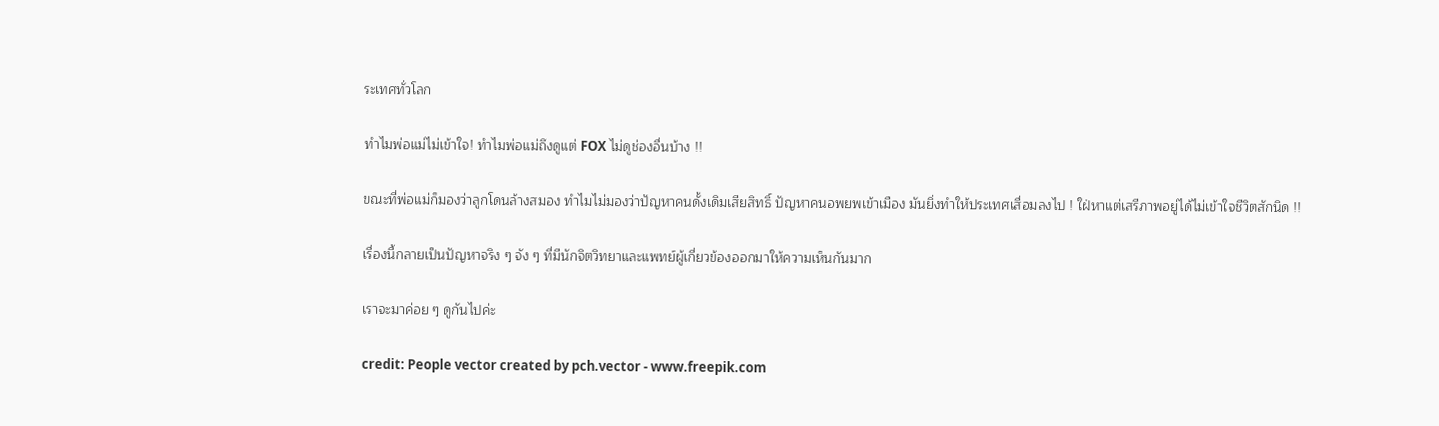ระเทศทั่วโลก

ทำไมพ่อแม่ไม่เข้าใจ! ทำไมพ่อแม่ถึงดูแต่ FOX ไม่ดูช่องอื่นบ้าง !!

ขณะที่พ่อแม่ก็มองว่าลูกโดนล้างสมอง ทำไมไม่มองว่าปัญหาคนดั้งเดิมเสียสิทธิ์ ปัญหาคนอพยพเข้าเมือง มันยิ่งทำให้ประเทศเสื่อมลงไป ! ใฝ่หาแต่เสรีภาพอยู่ได้ไม่เข้าใจชีวิตสักนิด !!

เรื่องนี้กลายเป็นปัญหาจริง ๆ จัง ๆ ที่มีนักจิตวิทยาและแพทย์ผู้เกี่ยวข้องออกมาให้ความเห็นกันมาก

เราจะมาค่อย ๆ ดูกันไปค่ะ

credit: People vector created by pch.vector - www.freepik.com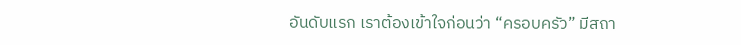อันดับแรก เราต้องเข้าใจก่อนว่า “ครอบครัว” มีสถา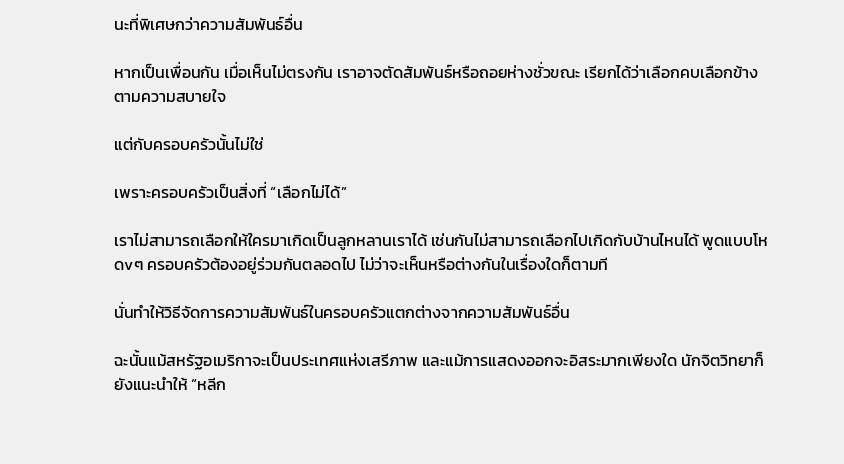นะที่พิเศษกว่าความสัมพันธ์อื่น

หากเป็นเพื่อนกัน เมื่อเห็นไม่ตรงกัน เราอาจตัดสัมพันธ์หรือถอยห่างชั่วขณะ เรียกได้ว่าเลือกคบเลือกข้างตามความสบายใจ

แต่กับครอบครัวนั้นไม่ใช่

เพราะครอบครัวเป็นสิ่งที่ “เลือกไม่ได้”

เราไม่สามารถเลือกให้ใครมาเกิดเป็นลูกหลานเราได้ เช่นกันไม่สามารถเลือกไปเกิดกับบ้านไหนได้ พูดแบบโหดvๆ ครอบครัวต้องอยู่ร่วมกันตลอดไป ไม่ว่าจะเห็นหรือต่างกันในเรื่องใดก็ตามที

นั่นทำให้วิธีจัดการความสัมพันธ์ในครอบครัวแตกต่างจากความสัมพันธ์อื่น

ฉะนั้นแม้สหรัฐอเมริกาจะเป็นประเทศแห่งเสรีภาพ และแม้การแสดงออกจะอิสระมากเพียงใด นักจิตวิทยาก็ยังแนะนำให้ “หลีก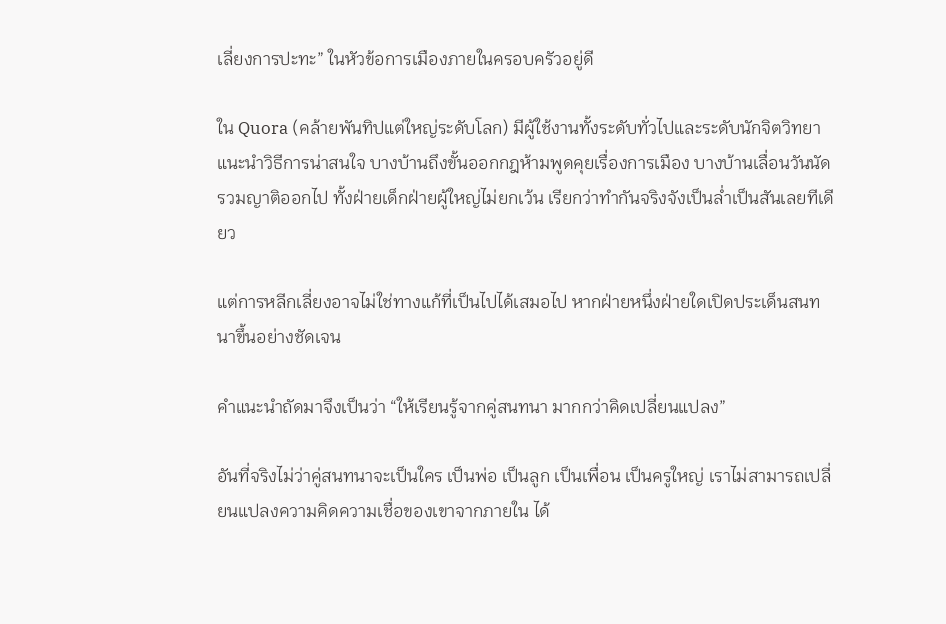เลี่ยงการปะทะ” ในหัวข้อการเมืองภายในครอบครัวอยู่ดี

ใน Quora (คล้ายพันทิปแต่ใหญ่ระดับโลก) มีผู้ใช้งานทั้งระดับทั่วไปและระดับนักจิตวิทยา แนะนำวิธีการน่าสนใจ บางบ้านถึงขั้นออกกฎห้ามพูดคุยเรื่องการเมือง บางบ้านเลื่อนวันนัดรวมญาติออกไป ทั้งฝ่ายเด็กฝ่ายผู้ใหญ่ไม่ยกเว้น เรียกว่าทำกันจริงจังเป็นล่ำเป็นสันเลยทีเดียว

แต่การหลีกเลี่ยงอาจไม่ใช่ทางแก้ที่เป็นไปได้เสมอไป หากฝ่ายหนึ่งฝ่ายใดเปิดประเด็นสนทนาขึ้นอย่างชัดเจน

คำแนะนำถัดมาจึงเป็นว่า “ให้เรียนรู้จากคู่สนทนา มากกว่าคิดเปลี่ยนแปลง”

อันที่จริงไม่ว่าคู่สนทนาจะเป็นใคร เป็นพ่อ เป็นลูก เป็นเพื่อน เป็นครูใหญ่ เราไม่สามารถเปลี่ยนแปลงความคิดความเชื่อของเขาจากภายใน ได้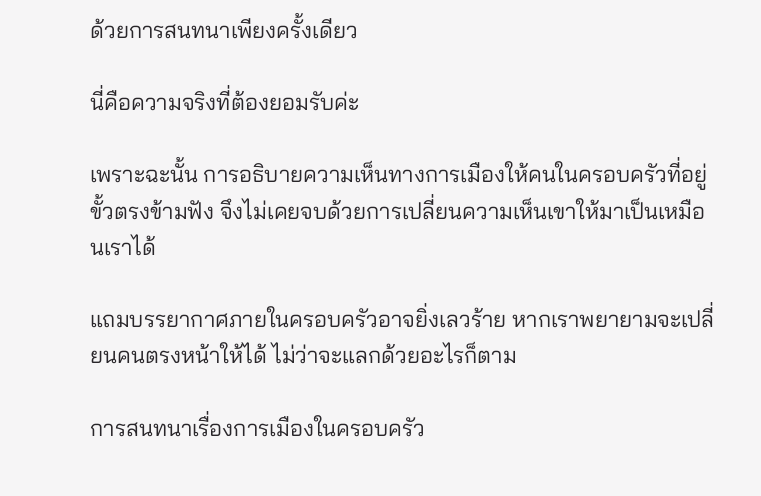ด้วยการสนทนาเพียงครั้งเดียว

นี่คือความจริงที่ต้องยอมรับค่ะ

เพราะฉะนั้น การอธิบายความเห็นทางการเมืองให้คนในครอบครัวที่อยู่ขั้วตรงข้ามฟัง จึงไม่เคยจบด้วยการเปลี่ยนความเห็นเขาให้มาเป็นเหมือนเราได้

แถมบรรยากาศภายในครอบครัวอาจยิ่งเลวร้าย หากเราพยายามจะเปลี่ยนคนตรงหน้าให้ได้ ไม่ว่าจะแลกด้วยอะไรก็ตาม

การสนทนาเรื่องการเมืองในครอบครัว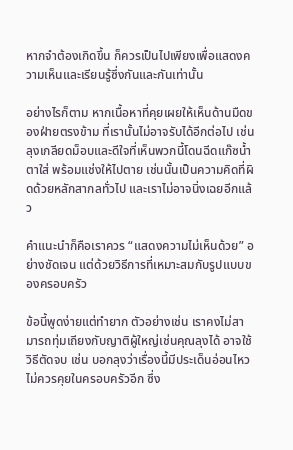หากจำต้องเกิดขึ้น ก็ควรเป็นไปเพียงเพื่อแสดงความเห็นและเรียนรู้ซึ่งกันและกันเท่านั้น

อย่างไรก็ตาม หากเนื้อหาที่คุยเผยให้เห็นด้านมืดของฝ่ายตรงข้าม ที่เรานั้นไม่อาจรับได้อีกต่อไป เช่น ลุงเกลียดม็อบและดีใจที่เห็นพวกนี้โดนฉีดแก๊ซน้ำตาใส่ พร้อมแช่งให้ไปตาย เช่นนั้นเป็นความคิดที่ผิดด้วยหลักสากลทั่วไป และเราไม่อาจนิ่งเฉยอีกแล้ว

คำแนะนำก็คือเราควร “แสดงความไม่เห็นด้วย” อย่างชัดเจน แต่ด้วยวิธีการที่เหมาะสมกับรูปแบบของครอบครัว

ข้อนี้พูดง่ายแต่ทำยาก ตัวอย่างเช่น เราคงไม่สามารถทุ่มเถียงกับญาติผู้ใหญ่เช่นคุณลุงได้ อาจใช้วิธีตัดจบ เช่น บอกลุงว่าเรื่องนี้มีประเด็นอ่อนไหว ไม่ควรคุยในครอบครัวอีก ซึ่ง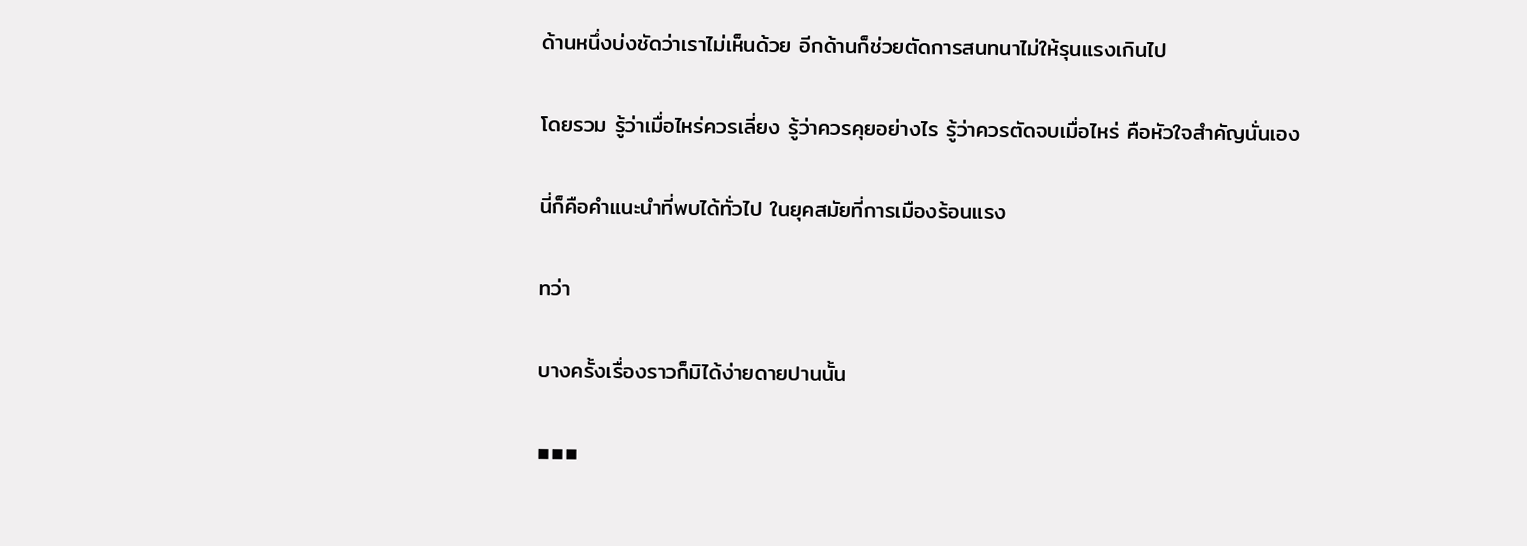ด้านหนึ่งบ่งชัดว่าเราไม่เห็นด้วย อีกด้านก็ช่วยตัดการสนทนาไม่ให้รุนแรงเกินไป

โดยรวม รู้ว่าเมื่อไหร่ควรเลี่ยง รู้ว่าควรคุยอย่างไร รู้ว่าควรตัดจบเมื่อไหร่ คือหัวใจสำคัญนั่นเอง

นี่ก็คือคำแนะนำที่พบได้ทั่วไป ในยุคสมัยที่การเมืองร้อนแรง

ทว่า

บางครั้งเรื่องราวก็มิได้ง่ายดายปานนั้น

▪▪▪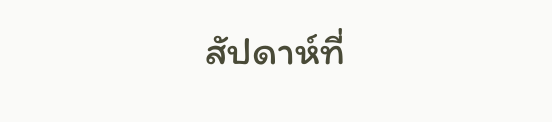สัปดาห์ที่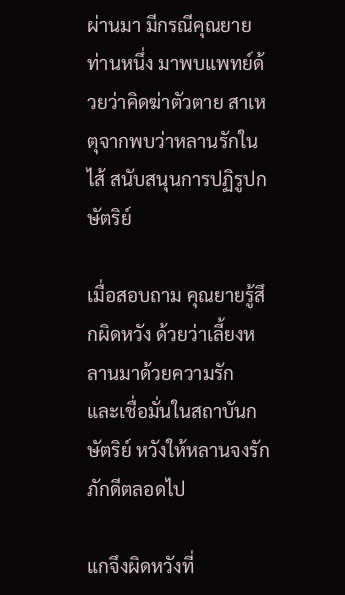ผ่านมา มีกรณีคุณยายท่านหนึ่ง มาพบแพทย์ด้วยว่าคิดฆ่าตัวตาย สาเหตุจากพบว่าหลานรักในไส้ สนับสนุนการปฏิรูปกษัตริย์

เมื่อสอบถาม คุณยายรู้สึกผิดหวัง ด้วยว่าเลี้ยงหลานมาด้วยความรัก และเชื่อมั่นในสถาบันกษัตริย์ หวังให้หลานจงรักภักดีตลอดไป

แกจึงผิดหวังที่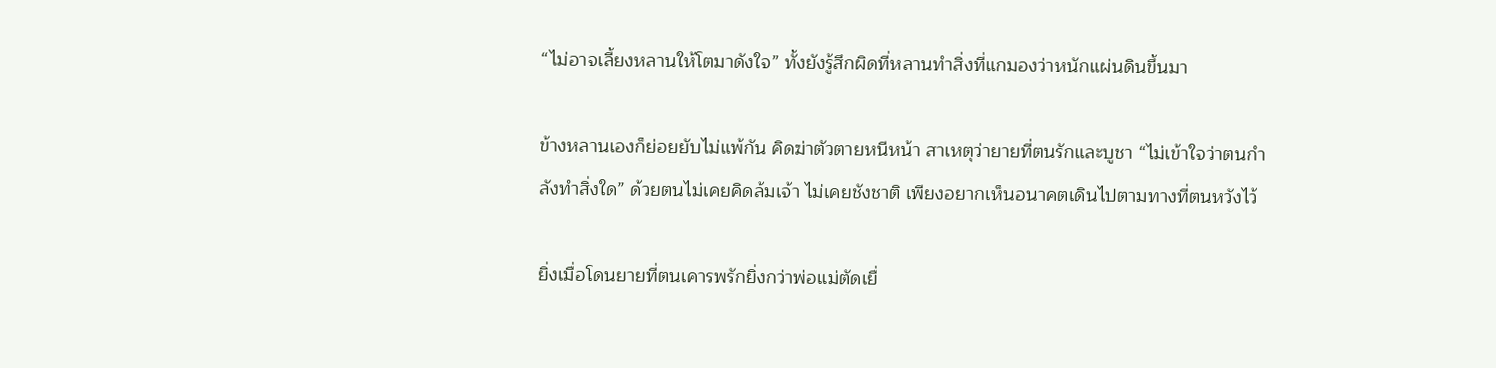“ไม่อาจเลี้ยงหลานให้โตมาดังใจ” ทั้งยังรู้สึกผิดที่หลานทำสิ่งที่แกมองว่าหนักแผ่นดินขึ้นมา

ข้างหลานเองก็ย่อยยับไม่แพ้กัน คิดฆ่าตัวตายหนีหน้า สาเหตุว่ายายที่ตนรักและบูชา “ไม่เข้าใจว่าตนกำลังทำสิ่งใด” ด้วยตนไม่เคยคิดล้มเจ้า ไม่เคยชังชาติ เพียงอยากเห็นอนาคตเดินไปตามทางที่ตนหวังไว้

ยิ่งเมื่อโดนยายที่ตนเคารพรักยิ่งกว่าพ่อแม่ตัดเยื่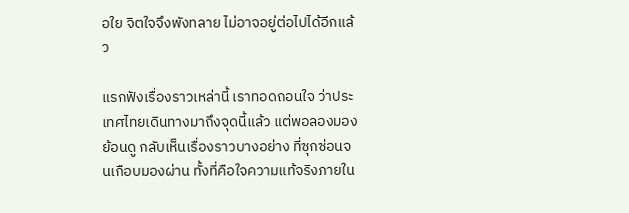อใย จิตใจจึงพังทลาย ไม่อาจอยู่ต่อไปได้อีกแล้ว

แรกฟังเรื่องราวเหล่านี้ เราทอดถอนใจ ว่าประเทศไทยเดินทางมาถึงจุดนี้แล้ว แต่พอลองมองย้อนดู กลับเห็นเรื่องราวบางอย่าง ที่ซุกซ่อนจนเกือบมองผ่าน ทั้งที่คือใจความแท้จริงภายใน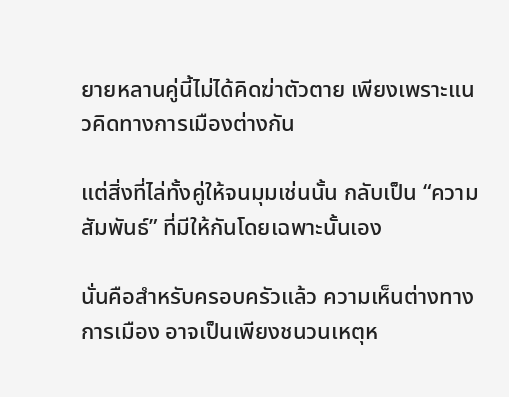ยายหลานคู่นี้ไม่ได้คิดฆ่าตัวตาย เพียงเพราะแนวคิดทางการเมืองต่างกัน

แต่สิ่งที่ไล่ทั้งคู่ให้จนมุมเช่นนั้น กลับเป็น “ความสัมพันธ์” ที่มีให้กันโดยเฉพาะนั้นเอง

นั่นคือสำหรับครอบครัวแล้ว ความเห็นต่างทางการเมือง อาจเป็นเพียงชนวนเหตุห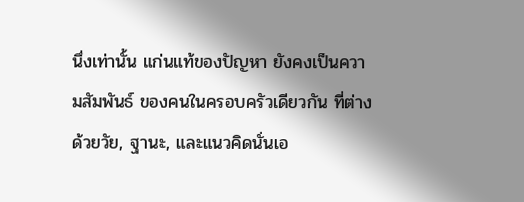นึ่งเท่านั้น แก่นแท้ของปัญหา ยังคงเป็นความสัมพันธ์ ของคนในครอบครัวเดียวกัน ที่ต่างด้วยวัย, ฐานะ, และแนวคิดนั่นเอ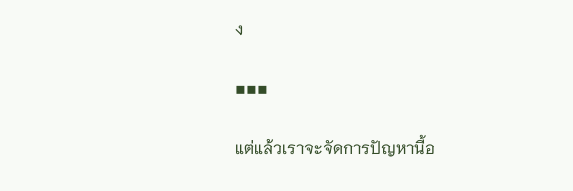ง

▪▪▪

แต่แล้วเราจะจัดการปัญหานี้อ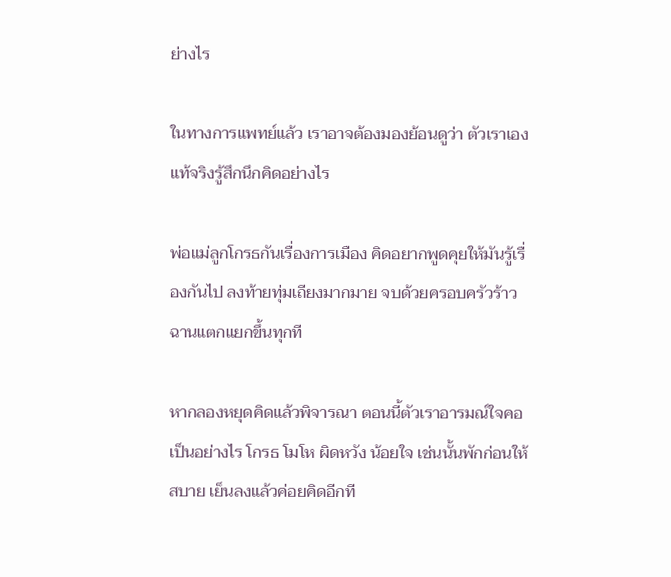ย่างไร

ในทางการแพทย์แล้ว เราอาจต้องมองย้อนดูว่า ตัวเราเองแท้จริงรู้สึกนึกคิดอย่างไร

พ่อแม่ลูกโกรธกันเรื่องการเมือง คิดอยากพูดคุยให้มันรู้เรื่องกันไป ลงท้ายทุ่มเถียงมากมาย จบด้วยครอบครัวร้าวฉานแตกแยกขึ้นทุกที

หากลองหยุดคิดแล้วพิจารณา ตอนนี้ตัวเราอารมณ์ใจคอเป็นอย่างไร โกรธ โมโห ผิดหวัง น้อยใจ เช่นนั้นพักก่อนให้สบาย เย็นลงแล้วค่อยคิดอีกที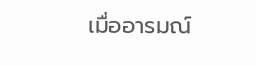เมื่ออารมณ์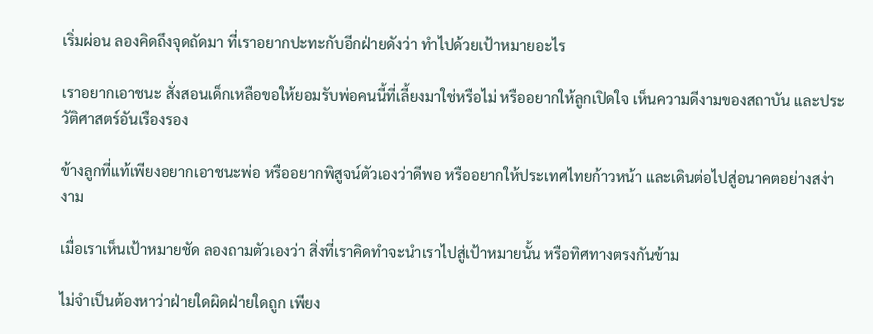เริ่มผ่อน ลองคิดถึงจุดถัดมา ที่เราอยากปะทะกับอีกฝ่ายดังว่า ทำไปด้วยเป้าหมายอะไร

เราอยากเอาชนะ สั่งสอนเด็กเหลือขอให้ยอมรับพ่อคนนี้ที่เลี้ยงมาใช่หรือไม่ หรืออยากให้ลูกเปิดใจ เห็นความดีงามของสถาบัน และประวัติศาสตร์อันเรืองรอง

ข้างลูกที่แท้เพียงอยากเอาชนะพ่อ หรืออยากพิสูจน์ตัวเองว่าดีพอ หรืออยากให้ประเทศไทยก้าวหน้า และเดินต่อไปสู่อนาคตอย่างสง่างาม

เมื่อเราเห็นเป้าหมายชัด ลองถามตัวเองว่า สิ่งที่เราคิดทำจะนำเราไปสู่เป้าหมายนั้น หรือทิศทางตรงกันข้าม

ไม่จำเป็นต้องหาว่าฝ่ายใดผิดฝ่ายใดถูก เพียง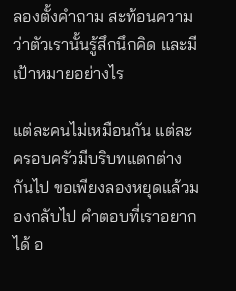ลองตั้งคำถาม สะท้อนความว่าตัวเรานั้นรู้สึกนึกคิด และมีเป้าหมายอย่างไร

แต่ละคนไม่เหมือนกัน แต่ละครอบครัวมีบริบทแตกต่างกันไป ขอเพียงลองหยุดแล้วมองกลับไป คำตอบที่เราอยากได้ อ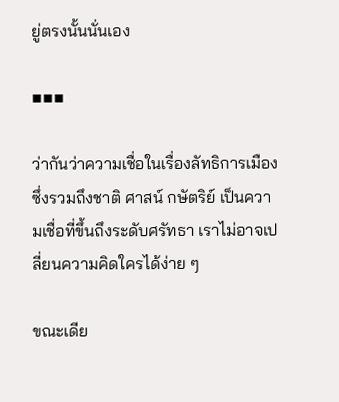ยู่ตรงนั้นนั่นเอง

▪▪▪

ว่ากันว่าความเชื่อในเรื่องลัทธิการเมือง ซึ่งรวมถึงชาติ ศาสน์ กษัตริย์ เป็นความเชื่อที่ขึ้นถึงระดับศรัทธา เราไม่อาจเปลี่ยนความคิดใครได้ง่าย ๆ

ขณะเดีย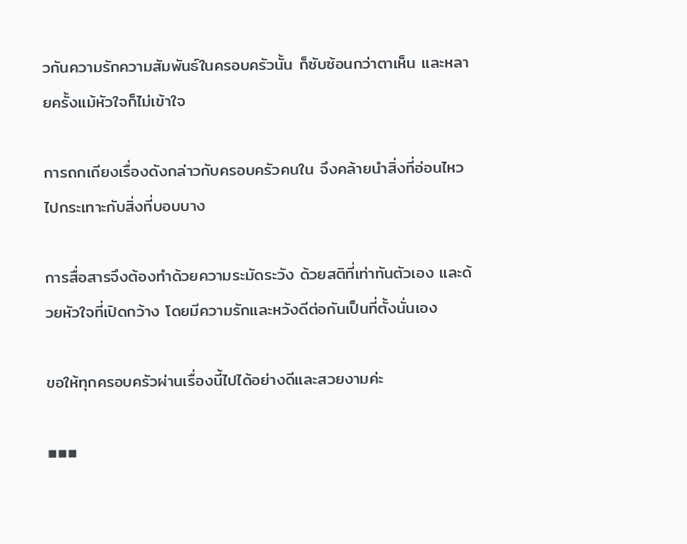วกันความรักความสัมพันธ์ในครอบครัวนั้น ก็ซับซ้อนกว่าตาเห็น และหลายครั้งแม้หัวใจก็ไม่เข้าใจ

การถกเถียงเรื่องดังกล่าวกับครอบครัวคนใน จึงคล้ายนำสิ่งที่อ่อนไหว ไปกระเทาะกับสิ่งที่บอบบาง

การสื่อสารจึงต้องทำด้วยความระมัดระวัง ด้วยสติที่เท่าทันตัวเอง และด้วยหัวใจที่เปิดกว้าง โดยมีความรักและหวังดีต่อกันเป็นที่ตั้งนั่นเอง

ขอให้ทุกครอบครัวผ่านเรื่องนี้ไปได้อย่างดีและสวยงามค่ะ

▪▪▪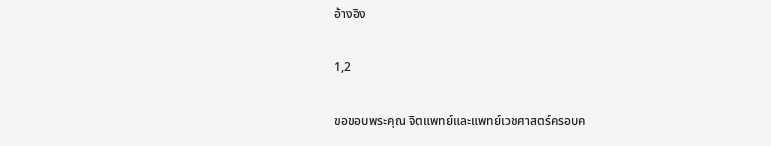อ้างอิง

1,2

ขอขอบพระคุณ จิตแพทย์และแพทย์เวชศาสตร์ครอบค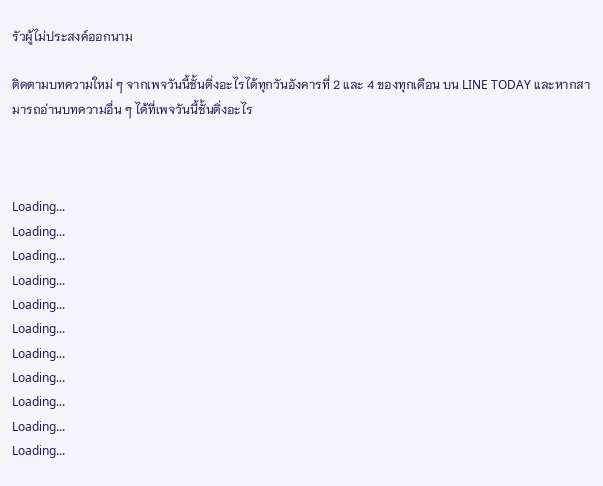รัวผู้ไม่ประสงค์ออกนาม

ติดตามบทความใหม่ ๆ จากเพจวันนี้ชั้นติ่งอะไรได้ทุกวันอังคารที่ 2 และ 4 ของทุกเดือน บน LINE TODAY และหากสามารถอ่านบทความอื่น ๆ ได้ที่เพจวันนี้ชั้นติ่งอะไร



Loading...
Loading...
Loading...
Loading...
Loading...
Loading...
Loading...
Loading...
Loading...
Loading...
Loading...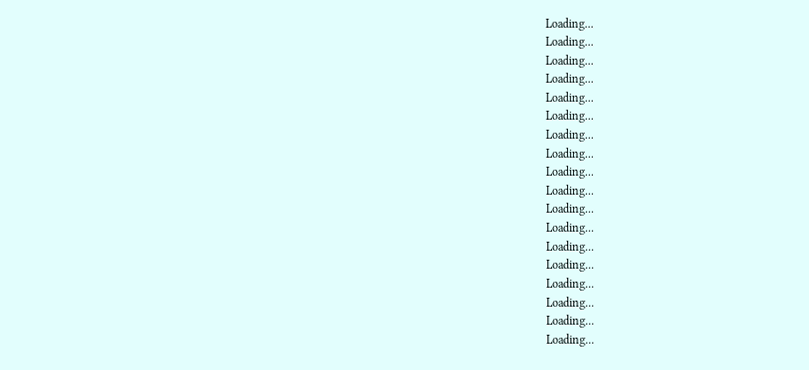Loading...
Loading...
Loading...
Loading...
Loading...
Loading...
Loading...
Loading...
Loading...
Loading...
Loading...
Loading...
Loading...
Loading...
Loading...
Loading...
Loading...
Loading...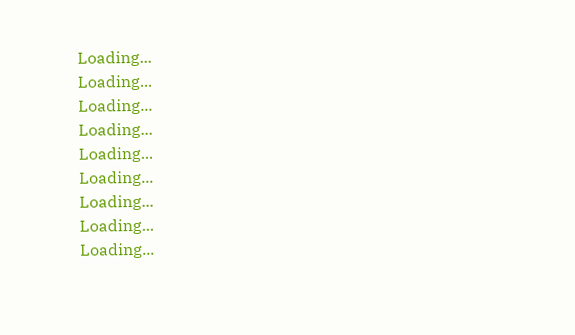Loading...
Loading...
Loading...
Loading...
Loading...
Loading...
Loading...
Loading...
Loading...